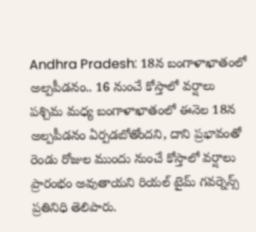Andhra Pradesh: 18న బంగాళాఖాతంలో అల్పపీడనం.. 16 నుంచే కోస్తాలో వర్షాలు
పశ్చిమ మధ్య బంగాళాఖాతంలో ఈనెల 18న అల్పపీడనం ఏర్పడబోతోందని, దాని ప్రభావంతో రెండు రోజుల ముందు నుంచే కోస్తాలో వర్షాలు ప్రారంభం అవుతాయని రియల్ టైమ్ గవర్నెన్స్ ప్రతినిధి తెలిపారు.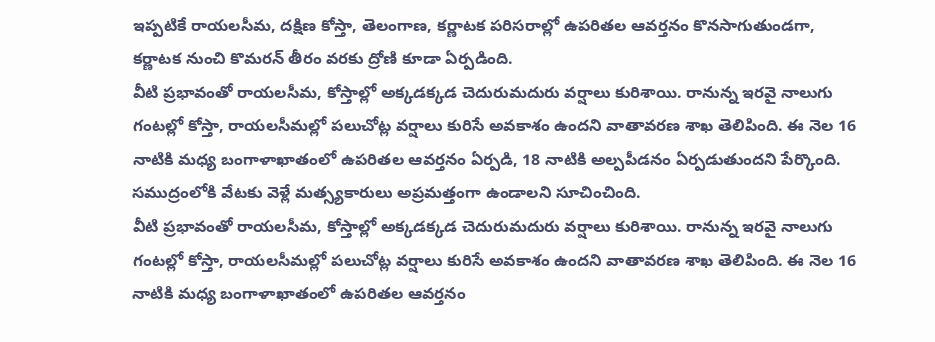ఇప్పటికే రాయలసీమ, దక్షిణ కోస్తా, తెలంగాణ, కర్ణాటక పరిసరాల్లో ఉపరితల ఆవర్తనం కొనసాగుతుండగా, కర్ణాటక నుంచి కొమరన్ తీరం వరకు ద్రోణి కూడా ఏర్పడింది.
వీటి ప్రభావంతో రాయలసీమ, కోస్తాల్లో అక్కడక్కడ చెదురుమదురు వర్షాలు కురిశాయి. రానున్న ఇరవై నాలుగు గంటల్లో కోస్తా, రాయలసీమల్లో పలుచోట్ల వర్షాలు కురిసే అవకాశం ఉందని వాతావరణ శాఖ తెలిపింది. ఈ నెల 16 నాటికి మధ్య బంగాళాఖాతంలో ఉపరితల ఆవర్తనం ఏర్పడి, 18 నాటికి అల్పపీడనం ఏర్పడుతుందని పేర్కొంది. సముద్రంలోకి వేటకు వెళ్లే మత్స్యకారులు అప్రమత్తంగా ఉండాలని సూచించింది.
వీటి ప్రభావంతో రాయలసీమ, కోస్తాల్లో అక్కడక్కడ చెదురుమదురు వర్షాలు కురిశాయి. రానున్న ఇరవై నాలుగు గంటల్లో కోస్తా, రాయలసీమల్లో పలుచోట్ల వర్షాలు కురిసే అవకాశం ఉందని వాతావరణ శాఖ తెలిపింది. ఈ నెల 16 నాటికి మధ్య బంగాళాఖాతంలో ఉపరితల ఆవర్తనం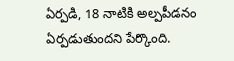ఏర్పడి, 18 నాటికి అల్పపీడనం ఏర్పడుతుందని పేర్కొంది.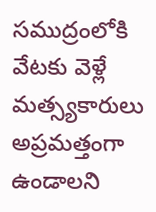సముద్రంలోకి వేటకు వెళ్లే మత్స్యకారులు అప్రమత్తంగా ఉండాలని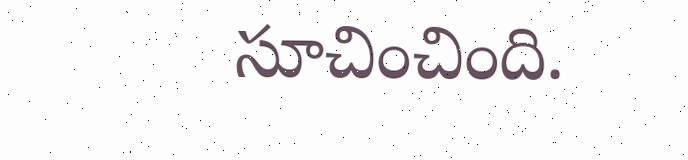సూచించింది.